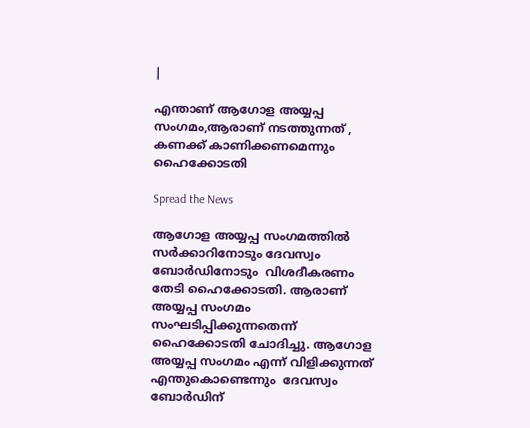|

എന്താണ് ആഗോള അയ്യപ്പ സംഗമം,ആരാണ് നടത്തുന്നത് , കണക്ക് കാണിക്കണമെന്നും ഹൈക്കോടതി

Spread the News

ആഗോള അയ്യപ്പ സംഗമത്തില്‍ സർക്കാറിനോടും ദേവസ്വം ബോര്‍ഡിനോടും  വിശദീകരണം തേടി ഹൈക്കോടതി. ആരാണ് അയ്യപ്പ സംഗമം സംഘടിപ്പിക്കുന്നതെന്ന് ഹൈക്കോടതി ചോദിച്ചു. ആഗോള അയ്യപ്പ സംഗമം എന്ന് വിളിക്കുന്നത് എന്തുകൊണ്ടെന്നും  ദേവസ്വം ബോർഡിന്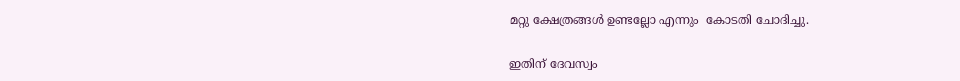മറ്റു ക്ഷേത്രങ്ങൾ ഉണ്ടല്ലോ എന്നും  കോടതി ചോദിച്ചു.

ഇതിന് ദേവസ്വം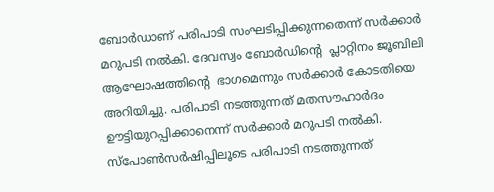ബോർഡാണ് പരിപാടി സംഘടിപ്പിക്കുന്നതെന്ന് സർക്കാർ മറുപടി നല്‍കി. ദേവസ്വം ബോർഡിന്‍റെ  പ്ലാറ്റിനം ജൂബിലി ആഘോഷത്തിന്‍റെ  ഭാഗമെന്നും സർക്കാർ കോടതിയെ അറിയിച്ചു. പരിപാടി നടത്തുന്നത് മതസൗഹാർദം ഊട്ടിയുറപ്പിക്കാനെന്ന് സർക്കാർ മറുപടി നല്‍കി. സ്പോൺസര്‍ഷിപ്പിലൂടെ പരിപാടി നടത്തുന്നത്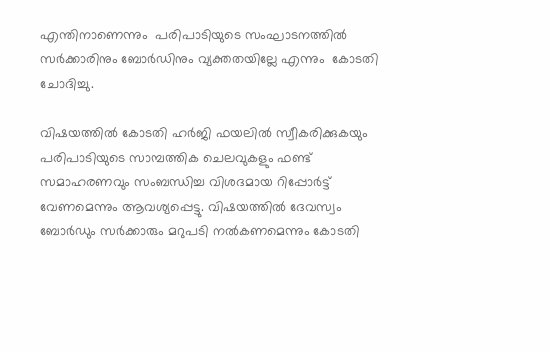എന്തിനാണെന്നും  പരിപാടിയുടെ സംഘാടനത്തിൽ സർക്കാരിനും ബോർഡിനും വ്യക്തതയില്ലേ എന്നും  കോടതി ചോദിച്ചു.

വിഷയത്തിൽ കോടതി ഹർജി ഫയലിൽ സ്വീകരിക്കുകയും പരിപാടിയുടെ സാമ്പത്തിക ചെലവുകളും ഫണ്ട് സമാഹരണവും സംബന്ധിച്ച വിശദമായ റിപ്പോർട്ട്‌ വേണമെന്നും ആവശ്യപ്പെട്ടു. വിഷയത്തില്‍ ദേവസ്വം ബോർഡും സർക്കാരും മറുപടി നൽകണമെന്നും കോടതി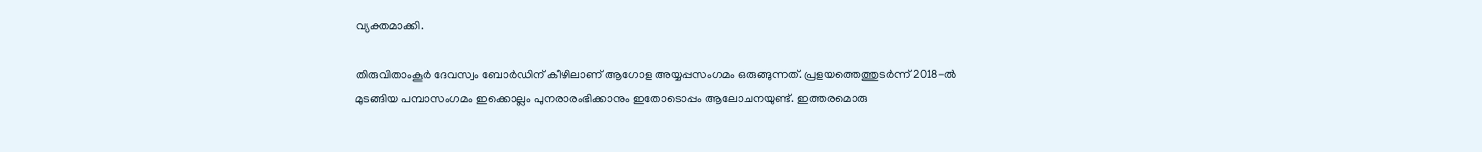വ്യക്തമാക്കി.

തിരുവിതാംകൂര്‍ ദേവസ്വം ബോര്‍ഡിന് കീഴിലാണ് ആഗോള അയ്യപ്പസംഗമം ഒരുങ്ങുന്നത്. പ്രളയത്തെത്തുടര്‍ന്ന് 2018-ല്‍ മുടങ്ങിയ പമ്പാസംഗമം ഇക്കൊല്ലം പുനരാരംഭിക്കാനും ഇതോടൊപ്പം ആലോചനയുണ്ട്. ഇത്തരമൊരു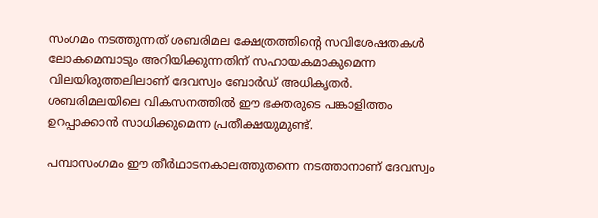സംഗമം നടത്തുന്നത് ശബരിമല ക്ഷേത്രത്തിന്റെ സവിശേഷതകള്‍ ലോകമെമ്പാടും അറിയിക്കുന്നതിന് സഹായകമാകുമെന്ന വിലയിരുത്തലിലാണ് ദേവസ്വം ബോര്‍ഡ് അധികൃതര്‍. ശബരിമലയിലെ വികസനത്തില്‍ ഈ ഭക്തരുടെ പങ്കാളിത്തം ഉറപ്പാക്കാന്‍ സാധിക്കുമെന്ന പ്രതീക്ഷയുമുണ്ട്.

പമ്പാസംഗമം ഈ തീര്‍ഥാടനകാലത്തുതന്നെ നടത്താനാണ് ദേവസ്വം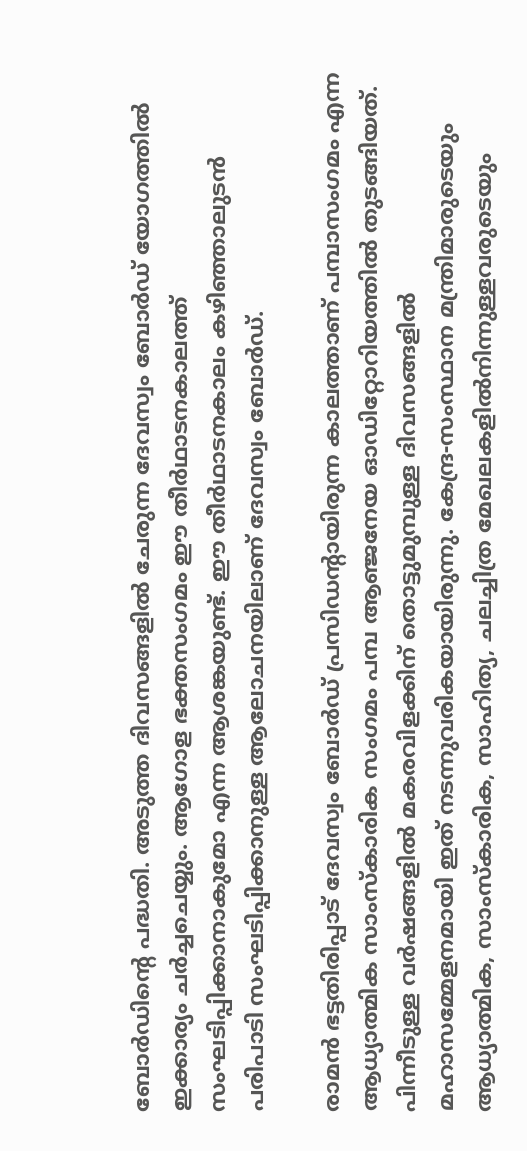ബോര്‍ഡിന്റെ പദ്ധതി. അടുത്ത ദിവസങ്ങളില്‍ ചേരുന്ന ദേവസ്വം ബോര്‍ഡ് യോഗത്തില്‍ ഇക്കാര്യം ചര്‍ച്ചചെയ്യും. ആഗോള ഭക്തസംഗമം ഈ തീര്‍ഥാടനകാലത്ത് സംഘടിപ്പിക്കാനാകുമോ എന്ന ആശങ്കയുണ്ട്. ഈ തീര്‍ഥാടനകാലം കഴിഞ്ഞാലുടന്‍ പരിപാടി സംഘടിപ്പിക്കാനുള്ള ആലോചനയിലാണ് ദേവസ്വം ബോര്‍ഡ്.

രാമന്‍ ഭട്ടതിരിപ്പാട് ദേവസ്വം ബോര്‍ഡ് പ്രസിഡന്റായിരുന്ന കാലത്താണ് പമ്പാസംഗമം എന്ന ആധ്യാത്മിക സാംസ്‌കാരിക സംഗമം പമ്പ ആഞ്ജനേയ ഓഡിറ്റോറിയത്തില്‍ തുടങ്ങിയത്. പിന്നീടുള്ള വര്‍ഷങ്ങളില്‍ മകരവിളക്കിന് തൊട്ടുമുമ്പുള്ള ദിവസങ്ങളില്‍ മഹാസമ്മേളനമായി ഇത് നടന്നുവരികയായിരുന്നു. കേന്ദ്ര-സംസ്ഥാന മന്ത്രിമാരുടെയും ആധ്യാത്മിക, സാംസ്‌കാരിക, സാഹിത്യ, ചലച്ചിത്ര മേഖലകളില്‍നിന്നുള്ളവരുടെയും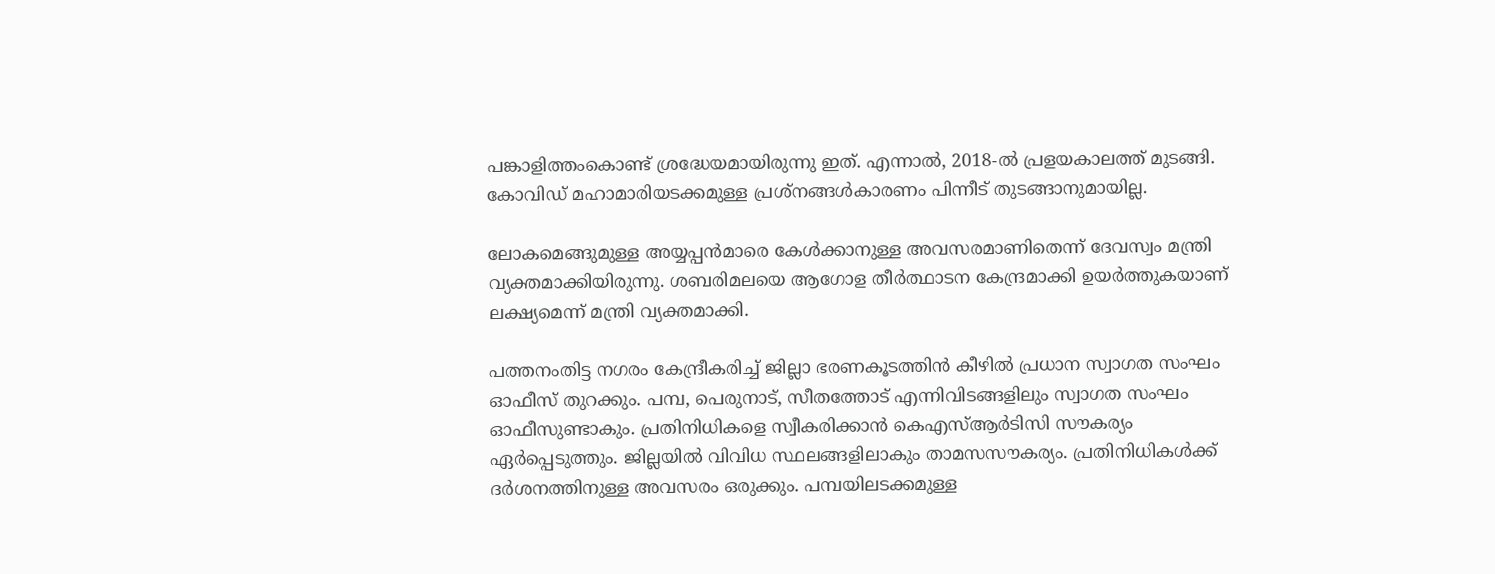പങ്കാളിത്തംകൊണ്ട് ശ്രദ്ധേയമായിരുന്നു ഇത്. എന്നാല്‍, 2018-ല്‍ പ്രളയകാലത്ത് മുടങ്ങി. കോവിഡ് മഹാമാരിയടക്കമുള്ള പ്രശ്‌നങ്ങള്‍കാരണം പിന്നീട് തുടങ്ങാനുമായില്ല.

ലോകമെങ്ങുമുള്ള അയ്യപ്പന്‍മാരെ കേള്‍ക്കാനുള്ള അവസരമാണിതെന്ന് ദേവസ്വം മന്ത്രി വ്യക്തമാക്കിയിരുന്നു. ശബരിമലയെ ആഗോള തീര്‍ത്ഥാടന കേന്ദ്രമാക്കി ഉയര്‍ത്തുകയാണ് ലക്ഷ്യമെന്ന് മന്ത്രി വ്യക്തമാക്കി.

പത്തനംതിട്ട നഗരം കേന്ദ്രീകരിച്ച് ജില്ലാ ഭരണകൂടത്തിന്‍ കീഴില്‍ പ്രധാന സ്വാഗത സംഘം ഓഫീസ് തുറക്കും. പമ്പ, പെരുനാട്, സീതത്തോട് എന്നിവിടങ്ങളിലും സ്വാഗത സംഘം ഓഫീസുണ്ടാകും. പ്രതിനിധികളെ സ്വീകരിക്കാന്‍ കെഎസ്ആര്‍ടിസി സൗകര്യം ഏര്‍പ്പെടുത്തും. ജില്ലയില്‍ വിവിധ സ്ഥലങ്ങളിലാകും താമസസൗകര്യം. പ്രതിനിധികള്‍ക്ക് ദര്‍ശനത്തിനുള്ള അവസരം ഒരുക്കും. പമ്പയിലടക്കമുള്ള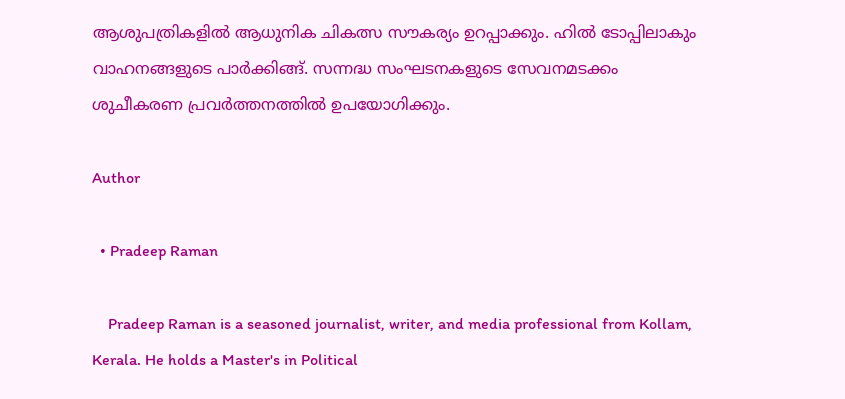ആശുപത്രികളില്‍ ആധുനിക ചികത്സ സൗകര്യം ഉറപ്പാക്കും. ഹില്‍ ടോപ്പിലാകും വാഹനങ്ങളുടെ പാര്‍ക്കിങ്ങ്. സന്നദ്ധ സംഘടനകളുടെ സേവനമടക്കം ശുചീകരണ പ്രവര്‍ത്തനത്തില്‍ ഉപയോഗിക്കും.

Author

  • Pradeep Raman

    Pradeep Raman is a seasoned journalist, writer, and media professional from Kollam, Kerala. He holds a Master's in Political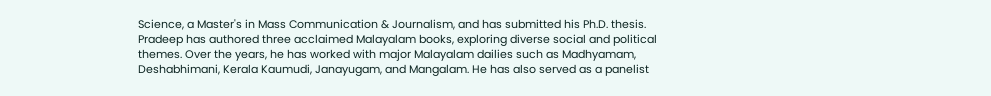Science, a Master's in Mass Communication & Journalism, and has submitted his Ph.D. thesis. Pradeep has authored three acclaimed Malayalam books, exploring diverse social and political themes. Over the years, he has worked with major Malayalam dailies such as Madhyamam, Deshabhimani, Kerala Kaumudi, Janayugam, and Mangalam. He has also served as a panelist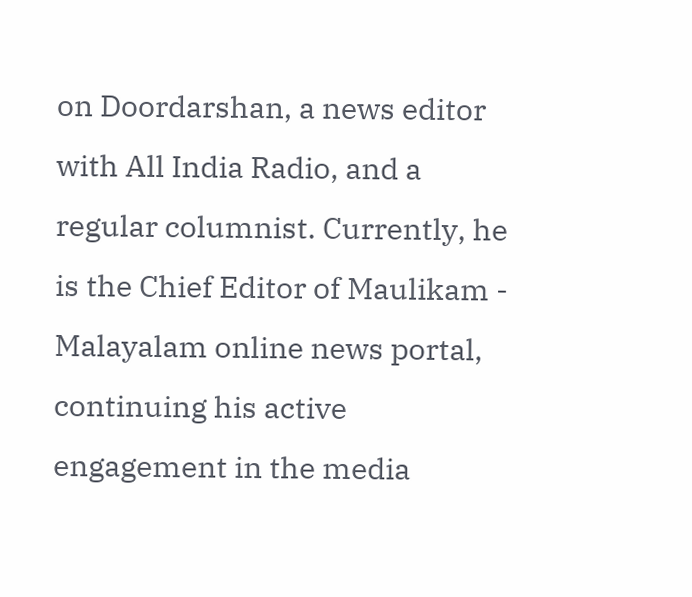on Doordarshan, a news editor with All India Radio, and a regular columnist. Currently, he is the Chief Editor of Maulikam - Malayalam online news portal, continuing his active engagement in the media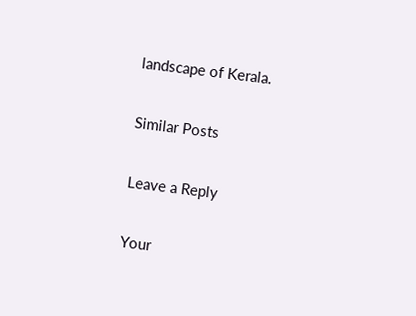landscape of Kerala.

Similar Posts

Leave a Reply

Your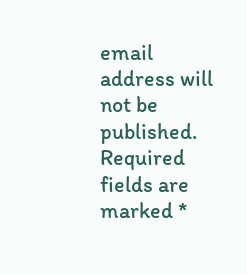email address will not be published. Required fields are marked *